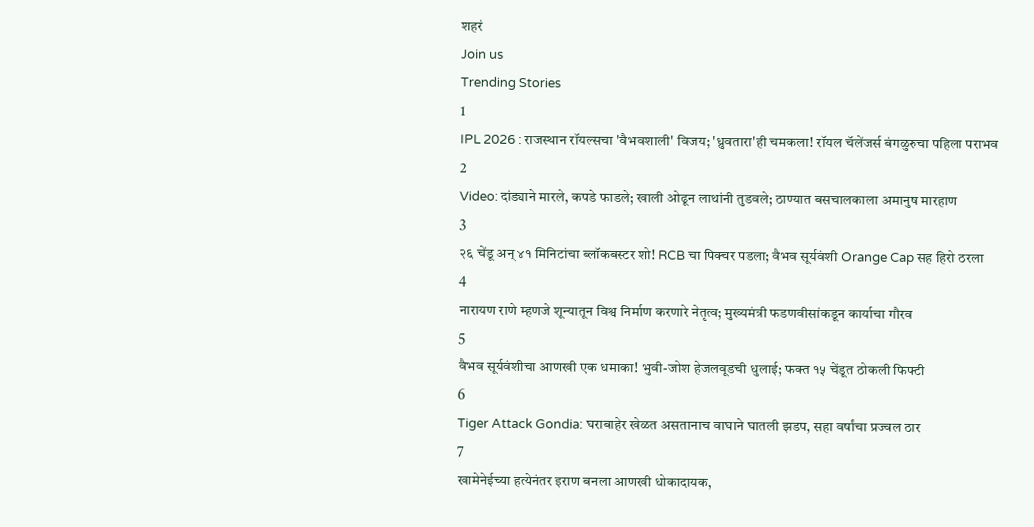शहरं
Join us
Trending Stories
1
IPL 2026 : राजस्थान रॉयल्सचा 'वैभवशाली' विजय; 'ध्रुवतारा'ही चमकला! रॉयल चॅलेंजर्स बंगळुरुचा पहिला पराभव
2
Video: दांड्याने मारले, कपडे फाडले; खाली ओढून लाथांनी तुडवले; ठाण्यात बसचालकाला अमानुष मारहाण
3
२६ चेंडू अन् ४१ मिनिटांचा ब्लॉकबस्टर शो! RCB चा पिक्चर पडला; वैभव सूर्यवंशी Orange Cap सह हिरो ठरला
4
नारायण राणे म्हणजे शून्यातून विश्व निर्माण करणारे नेतृत्व; मुख्यमंत्री फडणवीसांकडून कार्याचा गौरव
5
वैभव सूर्यवंशीचा आणखी एक धमाका! भुवी-जोश हेजलवूडची धुलाई; फक्त १५ चेंडूत ठोकली फिफ्टी
6
Tiger Attack Gondia: घराबाहेर खेळत असतानाच वाघाने घातली झडप, सहा वर्षांचा प्रज्वल ठार
7
खामेनेईच्या हत्येनंतर इराण बनला आणखी धोकादायक,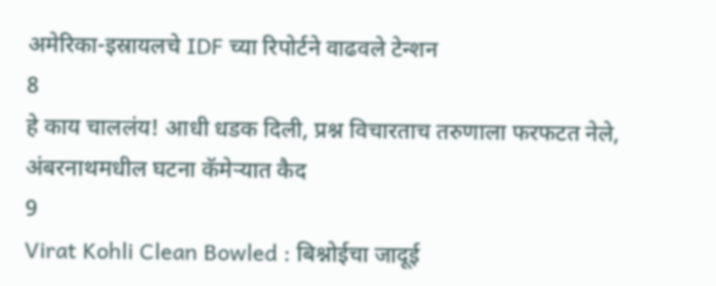अमेरिका-इस्रायलचे IDF च्या रिपोर्टने वाढवले टेन्शन
8
हे काय चाललंय! आधी धडक दिली, प्रश्न विचारताच तरुणाला फरफटत नेले, अंबरनाथमधील घटना कॅमेऱ्यात कैद
9
Virat Kohli Clean Bowled : बिश्नोईचा जादूई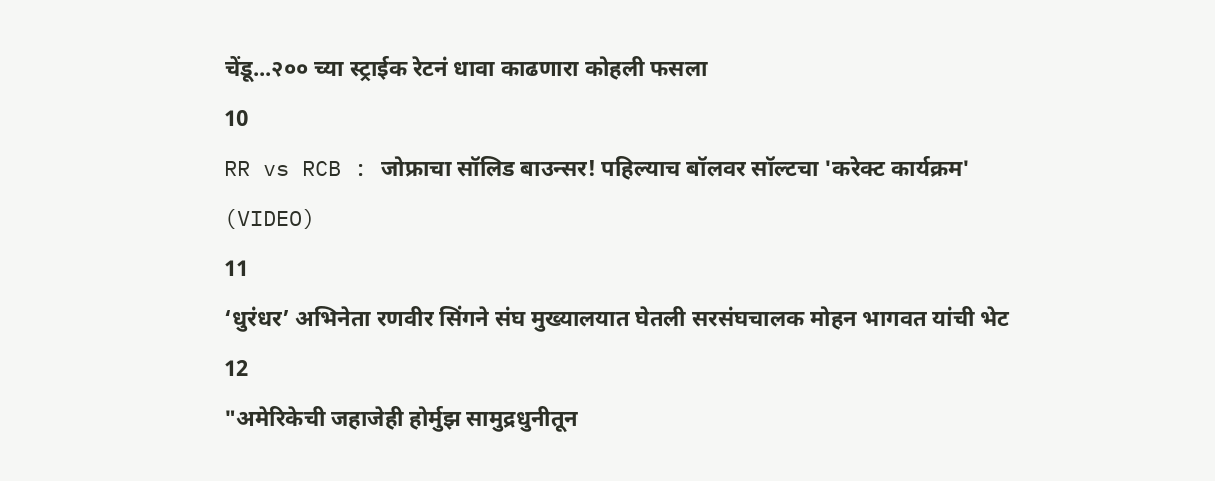चेंडू...२०० च्या स्ट्राईक रेटनं धावा काढणारा कोहली फसला
10
RR vs RCB : जोफ्राचा सॉलिड बाउन्सर! पहिल्याच बॉलवर सॉल्टचा 'करेक्ट कार्यक्रम' (VIDEO)
11
‘धुरंधर’ अभिनेता रणवीर सिंगने संघ मुख्यालयात घेतली सरसंघचालक मोहन भागवत यांची भेट
12
"अमेरिकेची जहाजेही होर्मुझ सामुद्रधुनीतून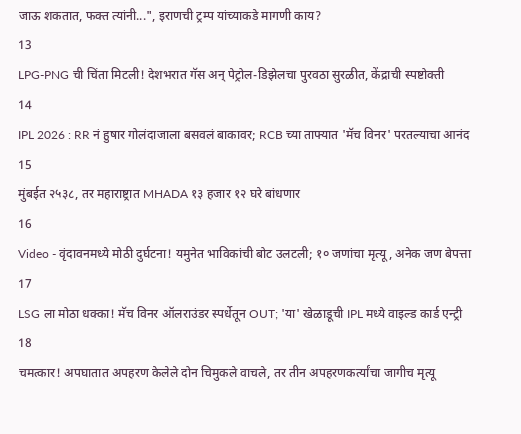जाऊ शकतात, फक्त त्यांनी...", इराणची ट्रम्प यांच्याकडे मागणी काय?
13
LPG-PNG ची चिंता मिटली! देशभरात गॅस अन् पेट्रोल-डिझेलचा पुरवठा सुरळीत, केंद्राची स्पष्टोक्ती
14
IPL 2026 : RR नं हुषार गोलंदाजाला बसवलं बाकावर; RCB च्या ताफ्यात 'मॅच विनर' परतल्याचा आनंद
15
मुंबईत २५३८, तर महाराष्ट्रात MHADA १३ हजार १२ घरे बांधणार
16
Video - वृंदावनमध्ये मोठी दुर्घटना! यमुनेत भाविकांची बोट उलटली; १० जणांचा मृत्यू, अनेक जण बेपत्ता
17
LSG ला मोठा धक्का! मॅच विनर ऑलराउंडर स्पर्धेतून OUT; 'या' खेळाडूची IPL मध्ये वाइल्ड कार्ड एन्ट्री
18
चमत्कार! अपघातात अपहरण केलेले दोन चिमुकले वाचले, तर तीन अपहरणकर्त्यांचा जागीच मृत्यू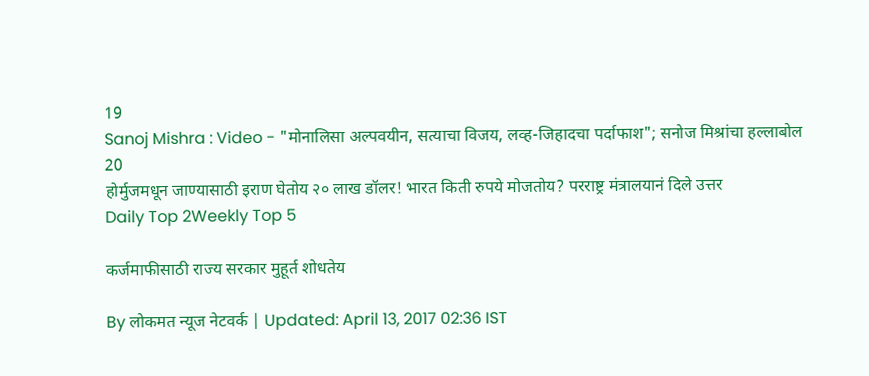19
Sanoj Mishra : Video - "मोनालिसा अल्पवयीन, सत्याचा विजय, लव्ह-जिहादचा पर्दाफाश"; सनोज मिश्रांचा हल्लाबोल
20
होर्मुजमधून जाण्यासाठी इराण घेतोय २० लाख डॉलर! भारत किती रुपये मोजतोय? परराष्ट्र मंत्रालयानं दिले उत्तर
Daily Top 2Weekly Top 5

कर्जमाफीसाठी राज्य सरकार मुहूर्त शोधतेय

By लोकमत न्यूज नेटवर्क | Updated: April 13, 2017 02:36 IST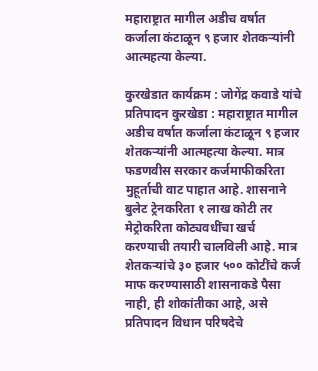महाराष्ट्रात मागील अडीच वर्षात कर्जाला कंटाळून ९ हजार शेतकऱ्यांनी आत्महत्या केल्या.

कुरखेडात कार्यक्रम : जोगेंद्र कवाडे यांचे प्रतिपादन कुरखेडा : महाराष्ट्रात मागील अडीच वर्षात कर्जाला कंटाळून ९ हजार शेतकऱ्यांनी आत्महत्या केल्या. मात्र फडणवीस सरकार कर्जमाफीकरिता मुहूर्ताची वाट पाहात आहे. शासनाने बुलेट ट्रेनकरिता १ लाख कोटी तर मेट्रोकरिता कोट्यवधींचा खर्च करण्याची तयारी चालविली आहे. मात्र शेतकऱ्यांचे ३० हजार ५०० कोटींचे कर्ज माफ करण्यासाठी शासनाकडे पैसा नाही, ही शोकांतीका आहे, असे प्रतिपादन विधान परिषदेचे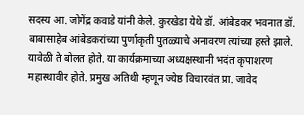सदस्य आ. जोगेंद्र कवाडे यांनी केले. कुरखेडा येथे डॉ. आंबेडकर भवनात डॉ. बाबासाहेब आंबेडकरांच्या पुर्णाकृती पुतळ्याचे अनावरण त्यांच्या हस्ते झाले. यावेळी ते बोलत होते. या कार्यक्रमाच्या अध्यक्षस्थानी भदंत कृपाशरण महास्थावीर होते. प्रमुख अतिथी म्हणून ज्येष्ठ विचारवंत प्रा. जावेद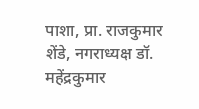पाशा, प्रा. राजकुमार शेंडे, नगराध्यक्ष डॉ. महेंद्रकुमार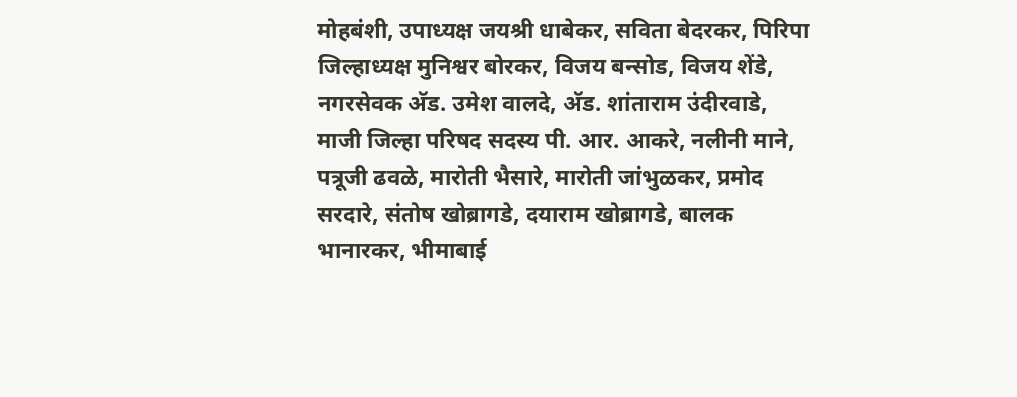मोहबंशी, उपाध्यक्ष जयश्री धाबेकर, सविता बेदरकर, पिरिपा जिल्हाध्यक्ष मुनिश्वर बोरकर, विजय बन्सोड, विजय शेंडे, नगरसेवक अ‍ॅड. उमेश वालदे, अ‍ॅड. शांताराम उंदीरवाडे, माजी जिल्हा परिषद सदस्य पी. आर. आकरे, नलीनी माने, पत्रूजी ढवळे, मारोती भैसारे, मारोती जांभुळकर, प्रमोद सरदारे, संतोष खोब्रागडे, दयाराम खोब्रागडे, बालक भानारकर, भीमाबाई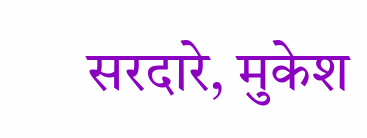सरदारे, मुकेश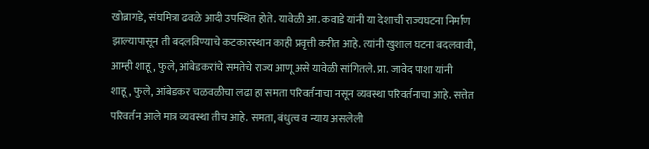खोब्रागडे, संघमित्रा ढवळे आदी उपस्थित होते. यावेळी आ. कवाडे यांनी या देशाची राज्यघटना निर्माण झाल्यापासून ती बदलविण्याचे कटकारस्थान काही प्रवृत्ती करीत आहे. त्यांनी खुशाल घटना बदलवावी, आम्ही शाहू, फुले, आंबेडकरांचे समतेचे राज्य आणू असे यावेळी सांगितले. प्रा. जावेद पाशा यांनी शाहू, फुले, आंबेडकर चळवळीचा लढा हा समता परिवर्तनाचा नसून व्यवस्था परिवर्तनाचा आहे. सत्तेत परिवर्तन आले मात्र व्यवस्था तीच आहे. समता, बंधुत्व व न्याय असलेली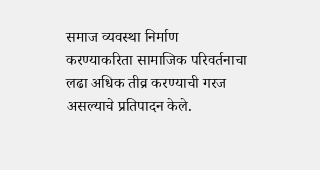समाज व्यवस्था निर्माण करण्याकरिता सामाजिक परिवर्तनाचा लढा अधिक तीव्र करण्याची गरज असल्याचे प्रतिपादन केले.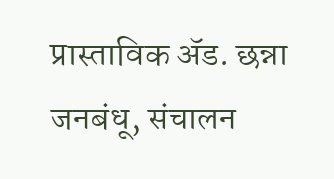प्रास्ताविक अ‍ॅड. छन्ना जनबंधू, संचालन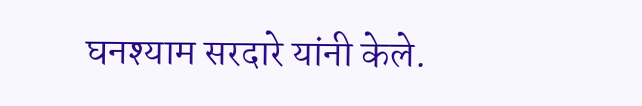घनश्याम सरदारे यांनी केले.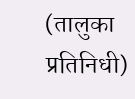(तालुका प्रतिनिधी)